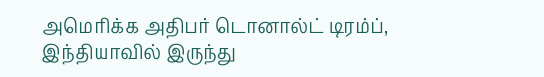அமெரிக்க அதிபர் டொனால்ட் டிரம்ப், இந்தியாவில் இருந்து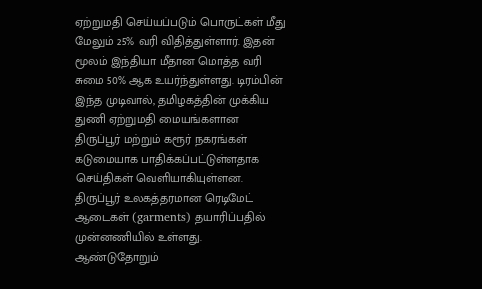ஏற்றுமதி செய்யப்படும் பொருட்கள் மீது மேலும் 25% வரி விதித்துள்ளார். இதன் மூலம் இந்தியா மீதான மொத்த வரி சுமை 50% ஆக உயர்ந்துள்ளது. டிரம்பின் இந்த முடிவால், தமிழகத்தின் முக்கிய துணி ஏற்றுமதி மையங்களான திருப்பூர் மற்றும் கரூர் நகரங்கள் கடுமையாக பாதிக்கப்பட்டுள்ளதாக செய்திகள் வெளியாகியுள்ளன.
திருப்பூர் உலகத்தரமான ரெடிமேட் ஆடைகள் (garments) தயாரிப்பதில் முன்னணியில் உள்ளது. ஆண்டுதோறும்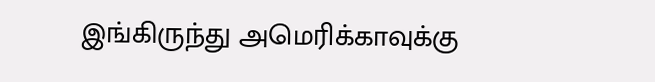இங்கிருந்து அமெரிக்காவுக்கு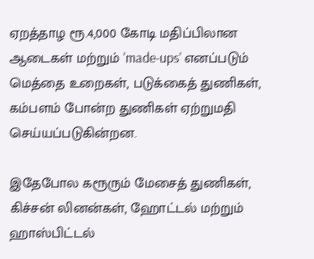ஏறத்தாழ ரூ.4,000 கோடி மதிப்பிலான ஆடைகள் மற்றும் 'made-ups' எனப்படும் மெத்தை உறைகள், படுக்கைத் துணிகள், கம்பளம் போன்ற துணிகள் ஏற்றுமதி செய்யப்படுகின்றன.

இதேபோல கரூரும் மேசைத் துணிகள், கிச்சன் லினன்கள், ஹோட்டல் மற்றும் ஹாஸ்பிட்டல்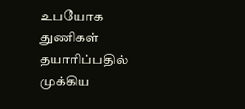உபயோக துணிகள் தயாரிப்பதில் முக்கிய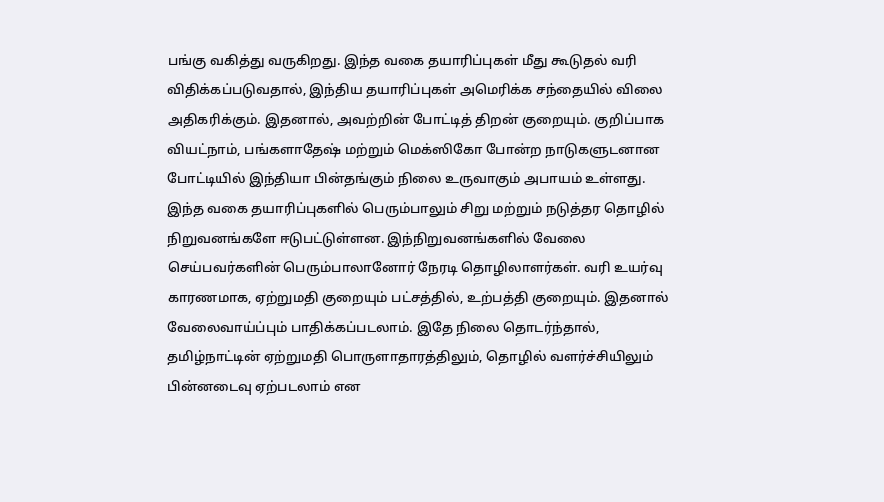பங்கு வகித்து வருகிறது. இந்த வகை தயாரிப்புகள் மீது கூடுதல் வரி விதிக்கப்படுவதால், இந்திய தயாரிப்புகள் அமெரிக்க சந்தையில் விலை அதிகரிக்கும். இதனால், அவற்றின் போட்டித் திறன் குறையும். குறிப்பாக வியட்நாம், பங்களாதேஷ் மற்றும் மெக்ஸிகோ போன்ற நாடுகளுடனான போட்டியில் இந்தியா பின்தங்கும் நிலை உருவாகும் அபாயம் உள்ளது.
இந்த வகை தயாரிப்புகளில் பெரும்பாலும் சிறு மற்றும் நடுத்தர தொழில் நிறுவனங்களே ஈடுபட்டுள்ளன. இந்நிறுவனங்களில் வேலை செய்பவர்களின் பெரும்பாலானோர் நேரடி தொழிலாளர்கள். வரி உயர்வு காரணமாக, ஏற்றுமதி குறையும் பட்சத்தில், உற்பத்தி குறையும். இதனால் வேலைவாய்ப்பும் பாதிக்கப்படலாம். இதே நிலை தொடர்ந்தால், தமிழ்நாட்டின் ஏற்றுமதி பொருளாதாரத்திலும், தொழில் வளர்ச்சியிலும் பின்னடைவு ஏற்படலாம் என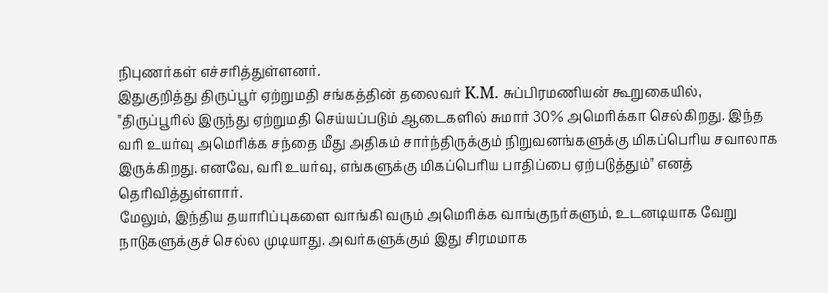நிபுணர்கள் எச்சரித்துள்ளனர்.
இதுகுறித்து திருப்பூர் ஏற்றுமதி சங்கத்தின் தலைவர் K.M. சுப்பிரமணியன் கூறுகையில், "திருப்பூரில் இருந்து ஏற்றுமதி செய்யப்படும் ஆடைகளில் சுமார் 30% அமெரிக்கா செல்கிறது. இந்த வரி உயர்வு அமெரிக்க சந்தை மீது அதிகம் சார்ந்திருக்கும் நிறுவனங்களுக்கு மிகப்பெரிய சவாலாக இருக்கிறது. எனவே, வரி உயர்வு, எங்களுக்கு மிகப்பெரிய பாதிப்பை ஏற்படுத்தும்" எனத் தெரிவித்துள்ளார்.
மேலும், இந்திய தயாரிப்புகளை வாங்கி வரும் அமெரிக்க வாங்குநர்களும், உடனடியாக வேறு நாடுகளுக்குச் செல்ல முடியாது. அவர்களுக்கும் இது சிரமமாக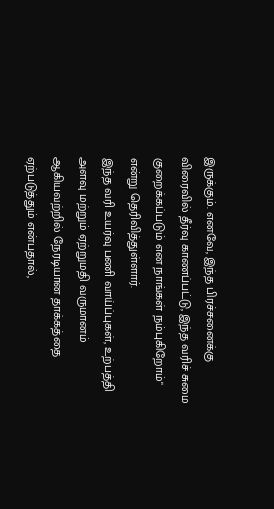இருக்கும். எனவே, இந்த பிரச்சனைக்கு விரைவில் தீர்வு காணப்பட்டு, இந்த வரிச் சுமை குறைக்கப்படும் என நாங்கள் நம்புகிறோம்" என்று தெரிவித்துள்ளார்.
இந்த வரி உயர்வு பணி வாய்ப்புகள், உற்பத்தி அளவு மற்றும் ஏற்றுமதி வருமானம் ஆகியவற்றில் நேரடியான தாக்கத்தை ஏற்படுத்தும் என்பதால்,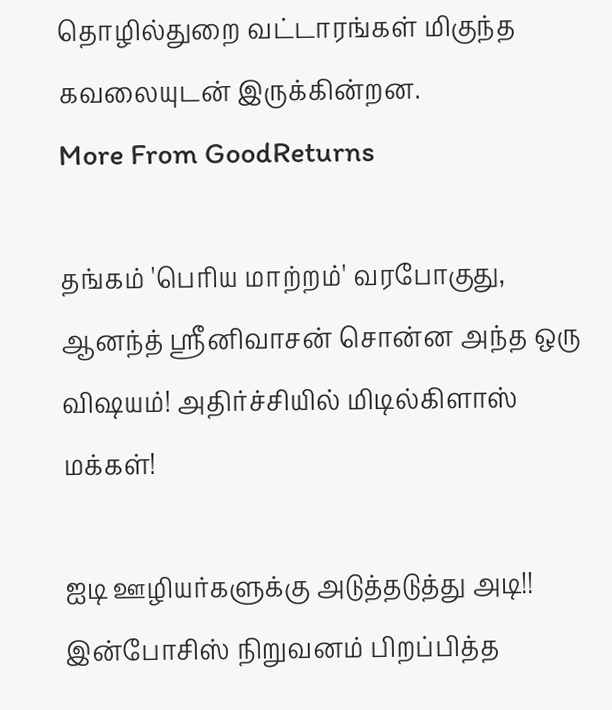தொழில்துறை வட்டாரங்கள் மிகுந்த கவலையுடன் இருக்கின்றன.
More From GoodReturns

தங்கம் 'பெரிய மாற்றம்' வரபோகுது, ஆனந்த் ஸ்ரீனிவாசன் சொன்ன அந்த ஒரு விஷயம்! அதிர்ச்சியில் மிடில்கிளாஸ் மக்கள்!

ஐடி ஊழியர்களுக்கு அடுத்தடுத்து அடி!! இன்போசிஸ் நிறுவனம் பிறப்பித்த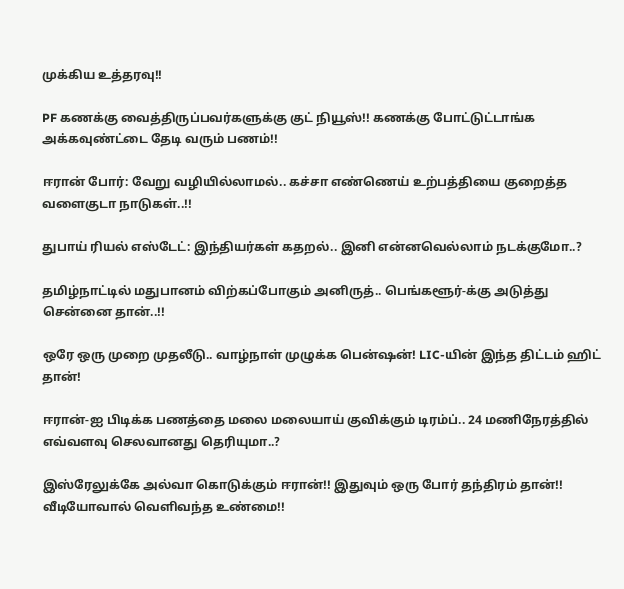முக்கிய உத்தரவு!!

PF கணக்கு வைத்திருப்பவர்களுக்கு குட் நியூஸ்!! கணக்கு போட்டுட்டாங்க அக்கவுண்ட்டை தேடி வரும் பணம்!!

ஈரான் போர்: வேறு வழியில்லாமல்.. கச்சா எண்ணெய் உற்பத்தியை குறைத்த வளைகுடா நாடுகள்..!!

துபாய் ரியல் எஸ்டேட்: இந்தியர்கள் கதறல்.. இனி என்னவெல்லாம் நடக்குமோ..?

தமிழ்நாட்டில் மதுபானம் விற்கப்போகும் அனிருத்.. பெங்களூர்-க்கு அடுத்து சென்னை தான்..!!

ஒரே ஒரு முறை முதலீடு.. வாழ்நாள் முழுக்க பென்ஷன்! LIC-யின் இந்த திட்டம் ஹிட் தான்!

ஈரான்-ஐ பிடிக்க பணத்தை மலை மலையாய் குவிக்கும் டிரம்ப்.. 24 மணிநேரத்தில் எவ்வளவு செலவானது தெரியுமா..?

இஸ்ரேலுக்கே அல்வா கொடுக்கும் ஈரான்!! இதுவும் ஒரு போர் தந்திரம் தான்!! வீடியோவால் வெளிவந்த உண்மை!!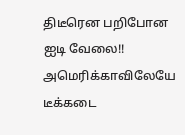திடீரென பறிபோன ஐடி வேலை!! அமெரிக்காவிலேயே டீக்கடை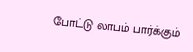போட்டு லாபம் பார்க்கும்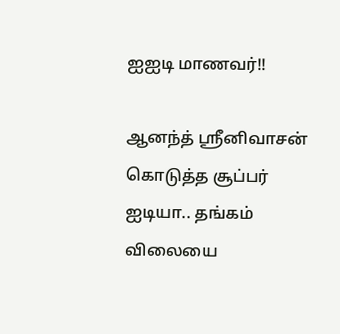ஐஐடி மாணவர்!!

ஆனந்த் ஸ்ரீனிவாசன் கொடுத்த சூப்பர் ஐடியா.. தங்கம் விலையை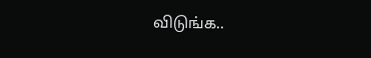விடுங்க..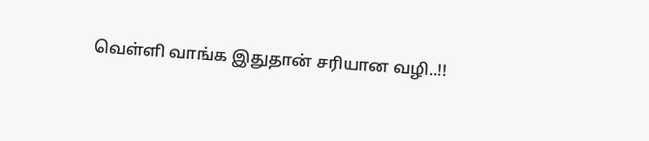வெள்ளி வாங்க இதுதான் சரியான வழி..!!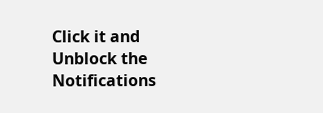Click it and Unblock the Notifications